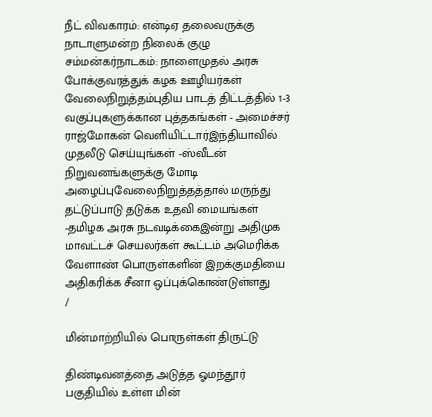நீட் விவகாரம்: என்டிஏ தலைவருக்கு நாடாளுமன்ற நிலைக் குழு சம்மன்கர்நாடகம்: நாளைமுதல் அரசு போக்குவரத்துக் கழக ஊழியர்கள் வேலைநிறுத்தம்புதிய பாடத் திட்டத்தில் 1-3 வகுப்புகளுக்கான புத்தகங்கள் - அமைச்சர் ராஜ்மோகன் வெளியிட்டார்இந்தியாவில் முதலீடு செய்யுங்கள் -ஸ்வீடன் நிறுவனங்களுக்கு மோடி அழைப்புவேலைநிறுத்தத்தால் மருந்து தட்டுப்பாடு தடுக்க உதவி மையங்கள் -தமிழக அரசு நடவடிக்கைஇன்று அதிமுக மாவட்டச் செயலர்கள் கூட்டம் அமெரிக்க வேளாண் பொருள்களின் இறக்குமதியை அதிகரிக்க சீனா ஒப்புக்கொண்டுள்ளது
/

மின்மாற்றியில் பொருள்கள் திருட்டு

திண்டிவனத்தை அடுத்த ஓமந்தூர் பகுதியில் உள்ள மின்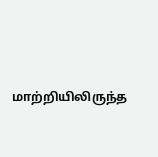மாற்றியிலிருந்த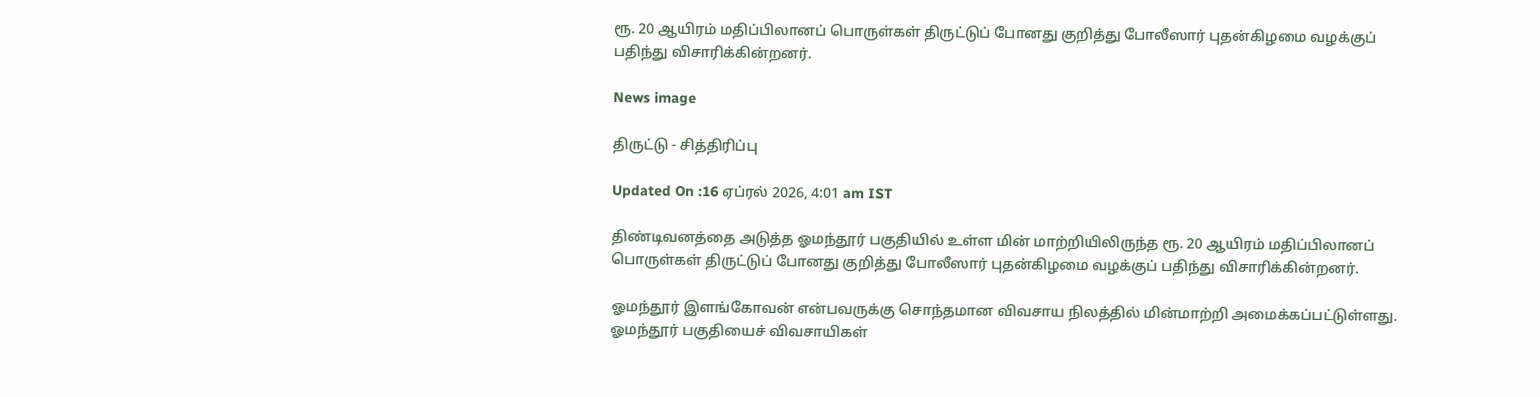ரூ. 20 ஆயிரம் மதிப்பிலானப் பொருள்கள் திருட்டுப் போனது குறித்து போலீஸார் புதன்கிழமை வழக்குப் பதிந்து விசாரிக்கின்றனர்.

News image

திருட்டு - சித்திரிப்பு

Updated On :16 ஏப்ரல் 2026, 4:01 am IST

திண்டிவனத்தை அடுத்த ஓமந்தூர் பகுதியில் உள்ள மின் மாற்றியிலிருந்த ரூ. 20 ஆயிரம் மதிப்பிலானப் பொருள்கள் திருட்டுப் போனது குறித்து போலீஸார் புதன்கிழமை வழக்குப் பதிந்து விசாரிக்கின்றனர்.

ஓமந்தூர் இளங்கோவன் என்பவருக்கு சொந்தமான விவசாய நிலத்தில் மின்மாற்றி அமைக்கப்பட்டுள்ளது. ஓமந்தூர் பகுதியைச் விவசாயிகள்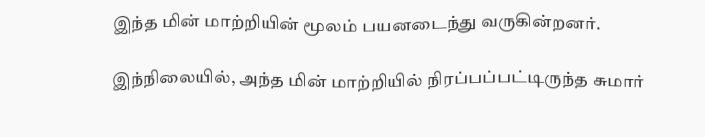இந்த மின் மாற்றியின் மூலம் பயனடைந்து வருகின்றனர்.

இந்நிலையில், அந்த மின் மாற்றியில் நிரப்பப்பட்டிருந்த சுமார்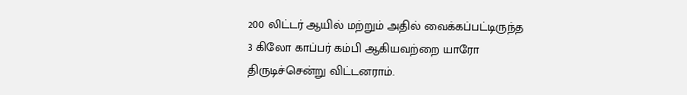200 லிட்டர் ஆயில் மற்றும் அதில் வைக்கப்பட்டிருந்த 3 கிலோ காப்பர் கம்பி ஆகியவற்றை யாரோ திருடிச்சென்று விட்டனராம்.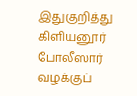இதுகுறித்து கிளியனூர் போலீஸார் வழக்குப்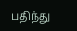பதிந்து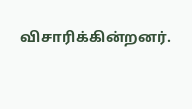விசாரிக்கின்றனர்.